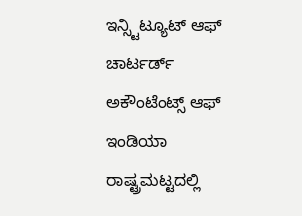ಇನ್ಸ್ಟಿಟ್ಯೂಟ್ ಆಫ್ ಚಾರ್ಟರ್ಡ್ ಅಕೌಂಟೆಂಟ್ಸ್ ಆಫ್ ಇಂಡಿಯಾ ರಾಷ್ಟ್ರಮಟ್ಟದಲ್ಲಿ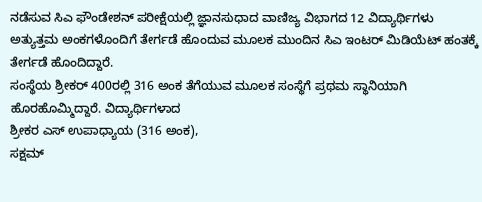ನಡೆಸುವ ಸಿಎ ಫೌಂಡೇಶನ್ ಪರೀಕ್ಷೆಯಲ್ಲಿ ಜ್ಞಾನಸುಧಾದ ವಾಣಿಜ್ಯ ವಿಭಾಗದ 12 ವಿದ್ಯಾರ್ಥಿಗಳು ಅತ್ಯುತ್ತಮ ಅಂಕಗಳೊಂದಿಗೆ ತೇರ್ಗಡೆ ಹೊಂದುವ ಮೂಲಕ ಮುಂದಿನ ಸಿಎ ಇಂಟರ್ ಮಿಡಿಯೆಟ್ ಹಂತಕ್ಕೆ ತೇರ್ಗಡೆ ಹೊಂದಿದ್ದಾರೆ.
ಸಂಸ್ಥೆಯ ಶ್ರೀಕರ್ 400ರಲ್ಲಿ 316 ಅಂಕ ತೆಗೆಯುವ ಮೂಲಕ ಸಂಸ್ಥೆಗೆ ಪ್ರಥಮ ಸ್ಥಾನಿಯಾಗಿ ಹೊರಹೊಮ್ಮಿದ್ದಾರೆ. ವಿದ್ಯಾರ್ಥಿಗಳಾದ
ಶ್ರೀಕರ ಎಸ್ ಉಪಾಧ್ಯಾಯ (316 ಅಂಕ),
ಸಕ್ಷಮ್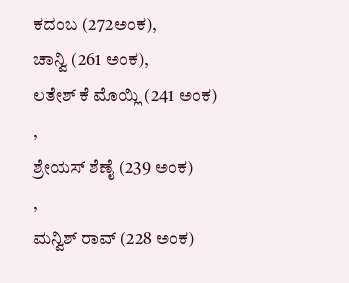ಕದಂಬ (272ಅಂಕ),
ಚಾನ್ವಿ (261 ಅಂಕ),
ಲತೇಶ್ ಕೆ ಮೊಯ್ಲಿ (241 ಅಂಕ)
,
ಶ್ರೇಯಸ್ ಶೆಣೈ (239 ಅಂಕ)
,
ಮನ್ವಿಶ್ ರಾವ್ (228 ಅಂಕ)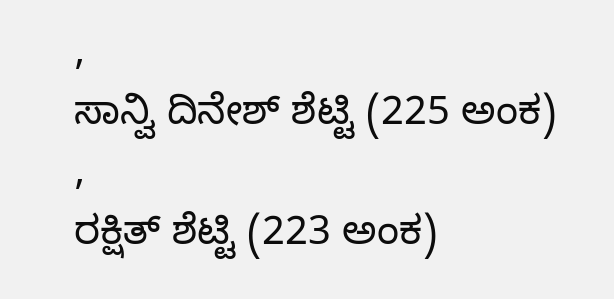,
ಸಾನ್ವಿ ದಿನೇಶ್ ಶೆಟ್ಟಿ (225 ಅಂಕ)
,
ರಕ್ಷಿತ್ ಶೆಟ್ಟಿ (223 ಅಂಕ)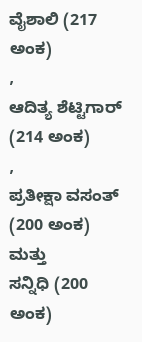ವೈಶಾಲಿ (217 ಅಂಕ)
,
ಆದಿತ್ಯ ಶೆಟ್ಟಿಗಾರ್ (214 ಅಂಕ)
,
ಪ್ರತೀಕ್ಷಾ ವಸಂತ್ (200 ಅಂಕ)
ಮತ್ತು
ಸನ್ನಿಧಿ (200 ಅಂಕ)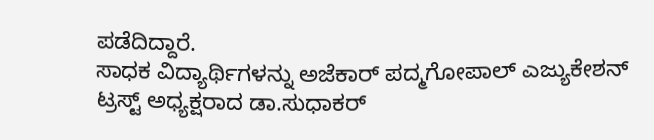ಪಡೆದಿದ್ದಾರೆ.
ಸಾಧಕ ವಿದ್ಯಾರ್ಥಿಗಳನ್ನು ಅಜೆಕಾರ್ ಪದ್ಮಗೋಪಾಲ್ ಎಜ್ಯುಕೇಶನ್ ಟ್ರಸ್ಟ್ ಅಧ್ಯಕ್ಷರಾದ ಡಾ.ಸುಧಾಕರ್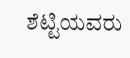ಶೆಟ್ಟಿಯವರು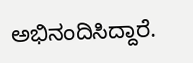ಅಭಿನಂದಿಸಿದ್ದಾರೆ.